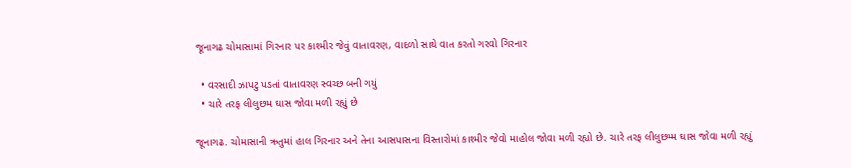જૂનાગઢ ચોમાસામાં ગિરનાર પર કાશ્મીર જેવું વાતાવરણ, વાદળો સાથે વાત કરતો ગરવો ગિરનાર

  • વરસાદી ઝાપટુ પડતાં વાતાવરણ સ્વચ્છ બની ગયું
  • ચારે તરફ લીલુછમ ઘાસ જોવા મળી રહ્યું છે

જૂનાગઢ. ચોમાસાની ઋતુમાં હાલ ગિરનાર અને તેના આસપાસના વિસ્તારોમાં કાશ્મીર જેવો માહોલ જોવા મળી રહ્યો છે. ચારે તરફ લીલુછમ્મ ઘાસ જોવા મળી રહ્યું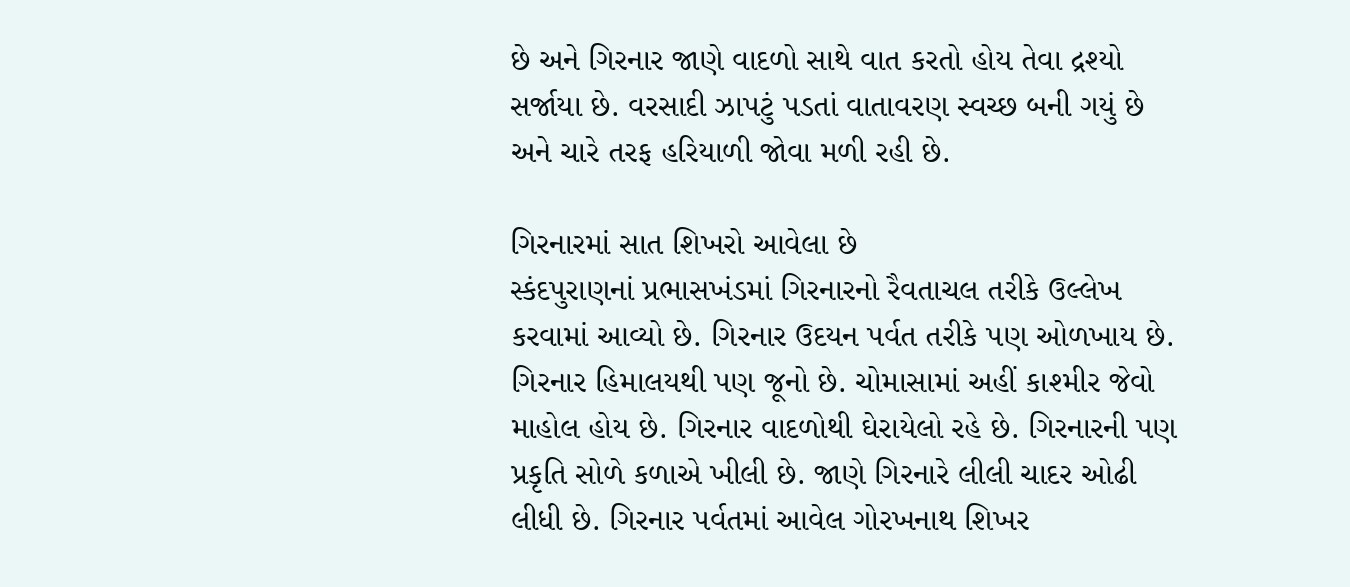છે અને ગિરનાર જાણે વાદળો સાથે વાત કરતો હોય તેવા દ્રશ્યો સર્જાયા છે. વરસાદી ઝાપટું પડતાં વાતાવરણ સ્વચ્છ બની ગયું છે અને ચારે તરફ હરિયાળી જોવા મળી રહી છે.

ગિરનારમાં સાત શિખરો આવેલા છે
સ્કંદપુરાણનાં પ્રભાસખંડમાં ગિરનારનો રૈવતાચલ તરીકે ઉલ્લેખ કરવામાં આવ્યો છે. ગિરનાર ઉદયન પર્વત તરીકે પણ ઓળખાય છે. ગિરનાર હિમાલયથી પણ જૂનો છે. ચોમાસામાં અહીં કાશ્મીર જેવો માહોલ હોય છે. ગિરનાર વાદળોથી ઘેરાયેલો રહે છે. ગિરનારની પણ પ્રકૃતિ સોળે કળાએ ખીલી છે. જાણે ગિરનારે લીલી ચાદર ઓઢી લીધી છે. ગિરનાર પર્વતમાં આવેલ ગોરખનાથ શિખર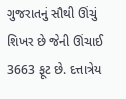ગુજરાતનું સૌથી ઊંચું શિખર છે જેની ઊંચાઈ 3663 ફૂટ છે. દત્તાત્રેય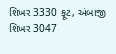શિખર 3330 ફૂટ, અંબાજી શિખર 3047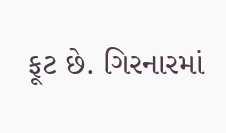ફૂટ છે. ગિરનારમાં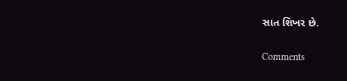સાત શિખર છે.

Comments